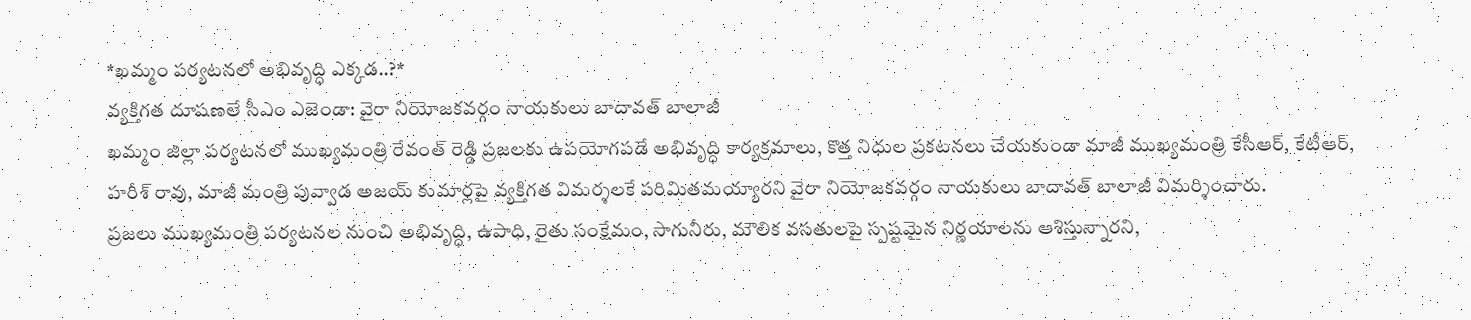*ఖమ్మం పర్యటనలో అభివృద్ధి ఎక్కడ..?*
వ్యక్తిగత దూషణలే సీఎం ఎజెండా: వైరా నియోజకవర్గం నాయకులు బాదావత్ బాలాజీ
ఖమ్మం జిల్లా పర్యటనలో ముఖ్యమంత్రి రేవంత్ రెడ్డి ప్రజలకు ఉపయోగపడే అభివృద్ధి కార్యక్రమాలు, కొత్త నిధుల ప్రకటనలు చేయకుండా మాజీ ముఖ్యమంత్రి కేసీఆర్, కేటీఆర్, హరీశ్ రావు, మాజీ మంత్రి పువ్వాడ అజయ్ కుమార్లపై వ్యక్తిగత విమర్శలకే పరిమితమయ్యారని వైరా నియోజకవర్గం నాయకులు బాదావత్ బాలాజీ విమర్శించారు.
ప్రజలు ముఖ్యమంత్రి పర్యటనల నుంచి అభివృద్ధి, ఉపాధి, రైతు సంక్షేమం, సాగునీరు, మౌలిక వసతులపై స్పష్టమైన నిర్ణయాలను ఆశిస్తున్నారని,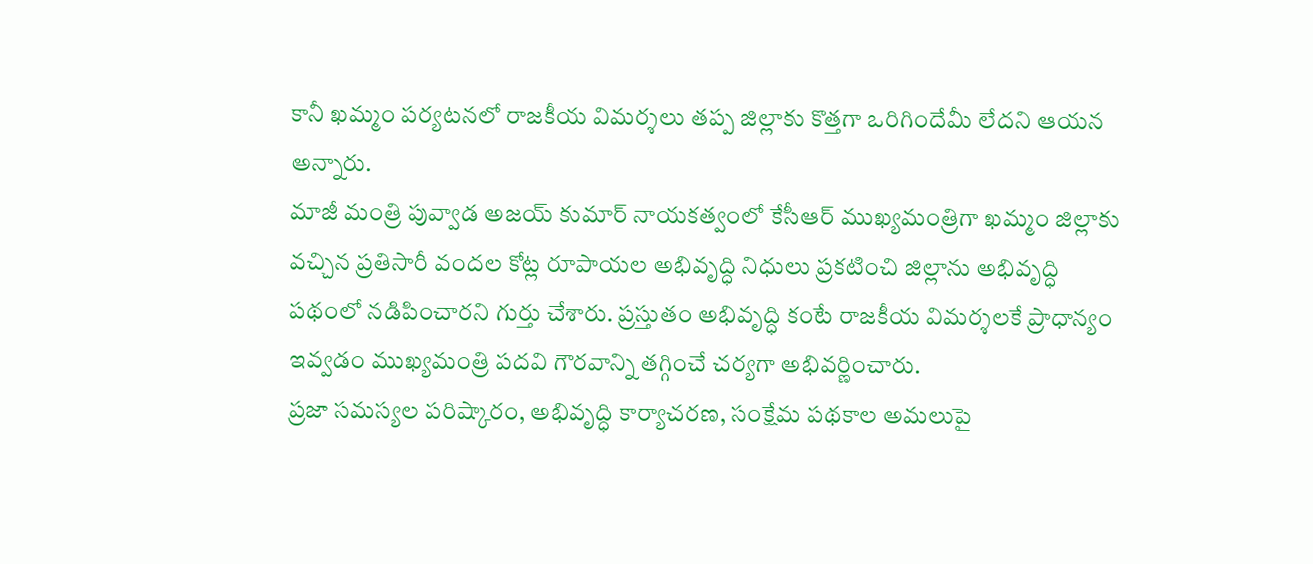కానీ ఖమ్మం పర్యటనలో రాజకీయ విమర్శలు తప్ప జిల్లాకు కొత్తగా ఒరిగిందేమీ లేదని ఆయన అన్నారు.
మాజీ మంత్రి పువ్వాడ అజయ్ కుమార్ నాయకత్వంలో కేసీఆర్ ముఖ్యమంత్రిగా ఖమ్మం జిల్లాకు వచ్చిన ప్రతిసారీ వందల కోట్ల రూపాయల అభివృద్ధి నిధులు ప్రకటించి జిల్లాను అభివృద్ధి పథంలో నడిపించారని గుర్తు చేశారు. ప్రస్తుతం అభివృద్ధి కంటే రాజకీయ విమర్శలకే ప్రాధాన్యం ఇవ్వడం ముఖ్యమంత్రి పదవి గౌరవాన్ని తగ్గించే చర్యగా అభివర్ణించారు.
ప్రజా సమస్యల పరిష్కారం, అభివృద్ధి కార్యాచరణ, సంక్షేమ పథకాల అమలుపై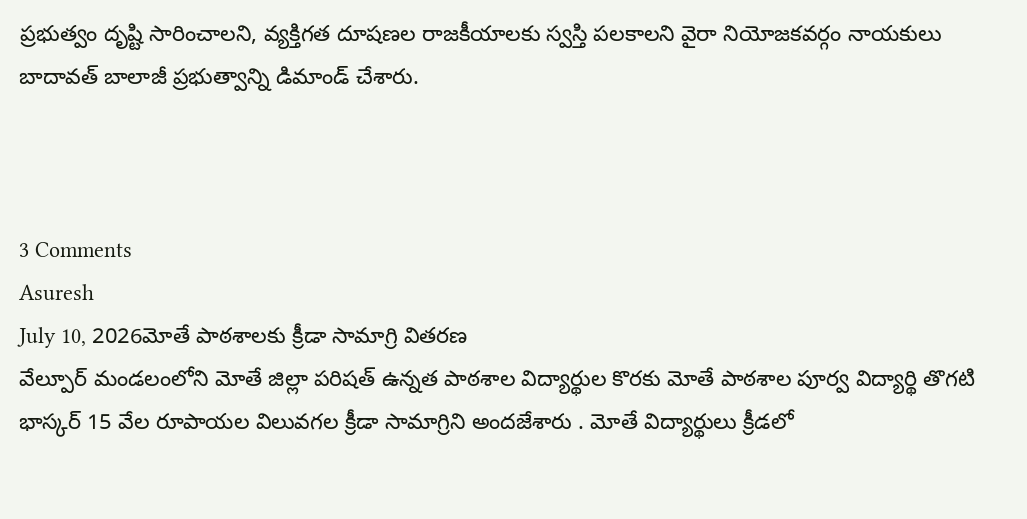ప్రభుత్వం దృష్టి సారించాలని, వ్యక్తిగత దూషణల రాజకీయాలకు స్వస్తి పలకాలని వైరా నియోజకవర్గం నాయకులు బాదావత్ బాలాజీ ప్రభుత్వాన్ని డిమాండ్ చేశారు.



3 Comments
Asuresh
July 10, 2026మోతే పాఠశాలకు క్రీడా సామాగ్రి వితరణ
వేల్పూర్ మండలంలోని మోతే జిల్లా పరిషత్ ఉన్నత పాఠశాల విద్యార్థుల కొరకు మోతే పాఠశాల పూర్వ విద్యార్థి తొగటి భాస్కర్ 15 వేల రూపాయల విలువగల క్రీడా సామాగ్రిని అందజేశారు . మోతే విద్యార్థులు క్రీడలో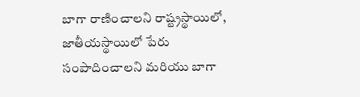బాగా రాణించాలని రాష్ట్రస్థాయిలో, జాతీయస్థాయిలో పేరు సంపాదించాలని మరియు బాగా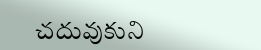చదువుకుని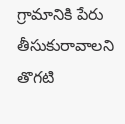గ్రామానికి పేరు తీసుకురావాలని తొగటి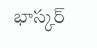భాస్కర్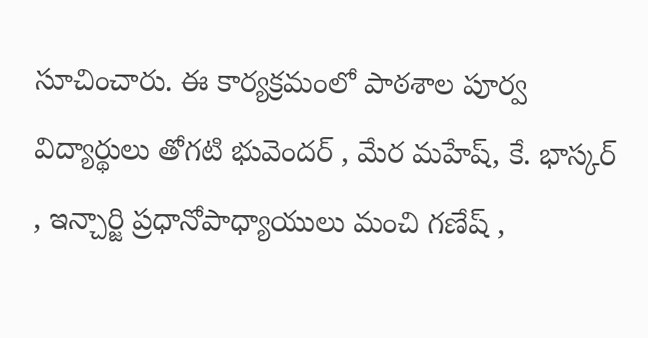సూచించారు. ఈ కార్యక్రమంలో పాఠశాల పూర్వ విద్యార్థులు తోగటి భువెందర్ , మేర మహేష్, కే. భాస్కర్ , ఇన్చార్జి ప్రధానోపాధ్యాయులు మంచి గణేష్ ,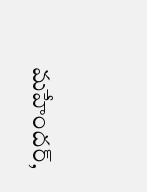మహేందర్,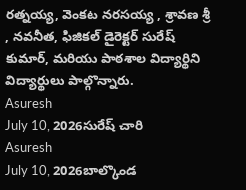రత్నయ్య, వెంకట నరసయ్య , శ్రావణ శ్రీ , నవనీత, ఫిజికల్ డైరెక్టర్ సురేష్ కుమార్, మరియు పాఠశాల విద్యార్థిని విద్యార్థులు పాల్గొన్నారు.
Asuresh
July 10, 2026సురేష్ చారి
Asuresh
July 10, 2026బాల్కొండ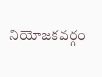నియోజకవర్గం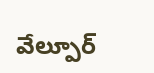వేల్పూర్